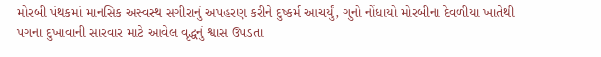મોરબી પંથકમાં માનસિક અસ્વસ્થ સગીરાનું અપહરણ કરીને દુષ્કર્મ આચર્યું, ગુનો નોંધાયો મોરબીના દેવળીયા ખાતેથી પગના દુખાવાની સારવાર માટે આવેલ વૃદ્ધનું શ્વાસ ઉપડતા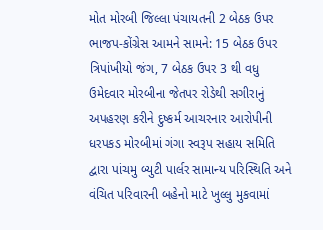મોત મોરબી જિલ્લા પંચાયતની 2 બેઠક ઉપર ભાજપ-કોંગ્રેસ આમને સામને: 15 બેઠક ઉપર ત્રિપાંખીયો જંગ, 7 બેઠક ઉપર 3 થી વધુ ઉમેદવાર મોરબીના જેતપર રોડેથી સગીરાનું અપહરણ કરીને દુષ્કર્મ આચરનાર આરોપીની ધરપકડ મોરબીમાં ગંગા સ્વરૂપ સહાય સમિતિ દ્વારા પાંચમુ બ્યુટી પાર્લર સામાન્ય પરિસ્થિતિ અને વંચિત પરિવારની બહેનો માટે ખુલ્લુ મુકવામાં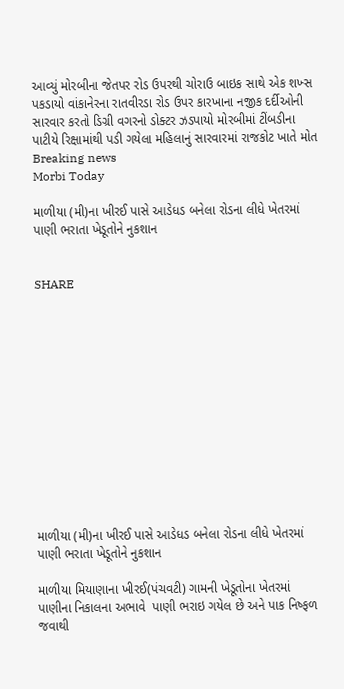આવ્યું મોરબીના જેતપર રોડ ઉપરથી ચોરાઉ બાઇક સાથે એક શખ્સ પકડાયો વાંકાનેરના રાતવીરડા રોડ ઉપર કારખાના નજીક દર્દીઓની સારવાર કરતો ડિગ્રી વગરનો ડોક્ટર ઝડપાયો મોરબીમાં ટીંબડીના પાટીયે રિક્ષામાંથી પડી ગયેલા મહિલાનું સારવારમાં રાજકોટ ખાતે મોત
Breaking news
Morbi Today

માળીયા (મી)ના ખીરઈ પાસે આડેધડ બનેલા રોડના લીધે ખેતરમાં પાણી ભરાતા ખેડૂતોને નુકશાન


SHARE













માળીયા (મી)ના ખીરઈ પાસે આડેધડ બનેલા રોડના લીધે ખેતરમાં પાણી ભરાતા ખેડૂતોને નુકશાન

માળીયા મિયાણાના ખીરઈ(પંચવટી) ગામની ખેડૂતોના ખેતરમાં પાણીના નિકાલના અભાવે  પાણી ભરાઇ ગયેલ છે અને પાક નિષ્ફળ જવાથી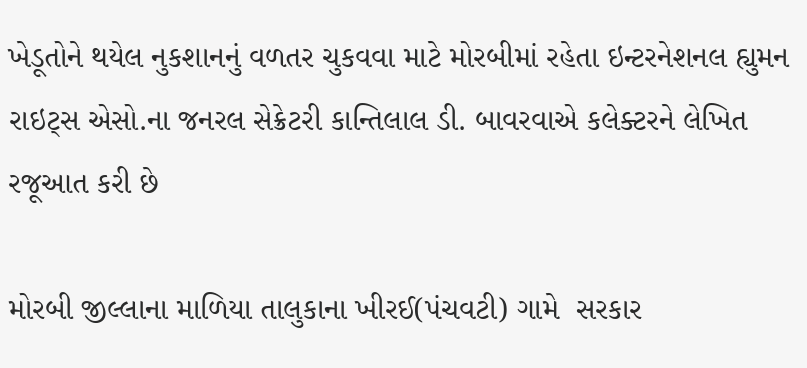ખેડૂતોને થયેલ નુકશાનનું વળતર ચુકવવા માટે મોરબીમાં રહેતા ઇન્ટરનેશનલ હ્યુમન રાઇટ્સ એસો.ના જનરલ સેક્રેટરી કાન્તિલાલ ડી. બાવરવાએ કલેક્ટરને લેખિત રજૂઆત કરી છે

મોરબી જીલ્લાના માળિયા તાલુકાના ખીરઈ(પંચવટી) ગામે  સરકાર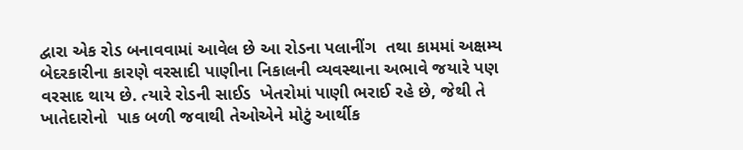દ્વારા એક રોડ બનાવવામાં આવેલ છે આ રોડના પલાનીંગ  તથા કામમાં અક્ષમ્ય બેદરકારીના કારણે વરસાદી પાણીના નિકાલની વ્યવસ્થાના અભાવે જયારે પણ વરસાદ થાય છે. ત્યારે રોડની સાઈડ  ખેતરોમાં પાણી ભરાઈ રહે છે, જેથી તે ખાતેદારોનો  પાક બળી જવાથી તેઓએને મોટું આર્થીક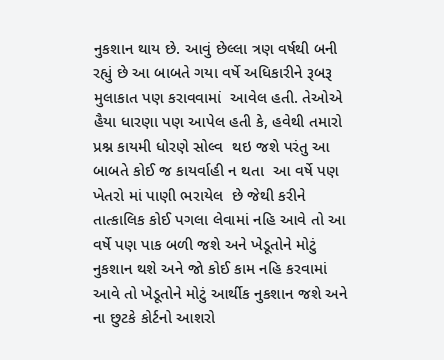નુકશાન થાય છે. આવું છેલ્લા ત્રણ વર્ષથી બની રહ્યું છે આ બાબતે ગયા વર્ષે અધિકારીને રૂબરૂ મુલાકાત પણ કરાવવામાં  આવેલ હતી. તેઓએ હૈયા ધારણા પણ આપેલ હતી કે, હવેથી તમારો પ્રશ્ન કાયમી ધોરણે સોલ્વ  થઇ જશે પરંતુ આ બાબતે કોઈ જ કાયર્વાહી ન થતા  આ વર્ષે પણ ખેતરો માં પાણી ભરાયેલ  છે જેથી કરીને તાત્કાલિક કોઈ પગલા લેવામાં નહિ આવે તો આ વર્ષે પણ પાક બળી જશે અને ખેડૂતોને મોટું નુકશાન થશે અને જો કોઈ કામ નહિ કરવામાં આવે તો ખેડૂતોને મોટું આર્થીક નુકશાન જશે અને ના છુટકે કોર્ટનો આશરો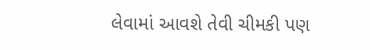લેવામાં આવશે તેવી ચીમકી પણ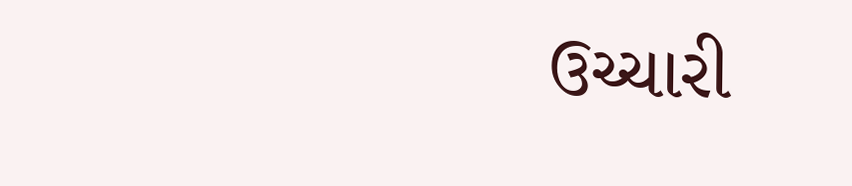ઉચ્ચારી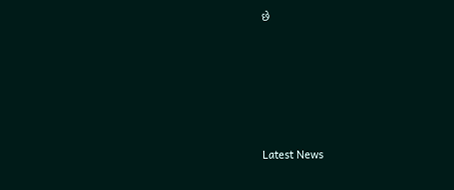છે






Latest News